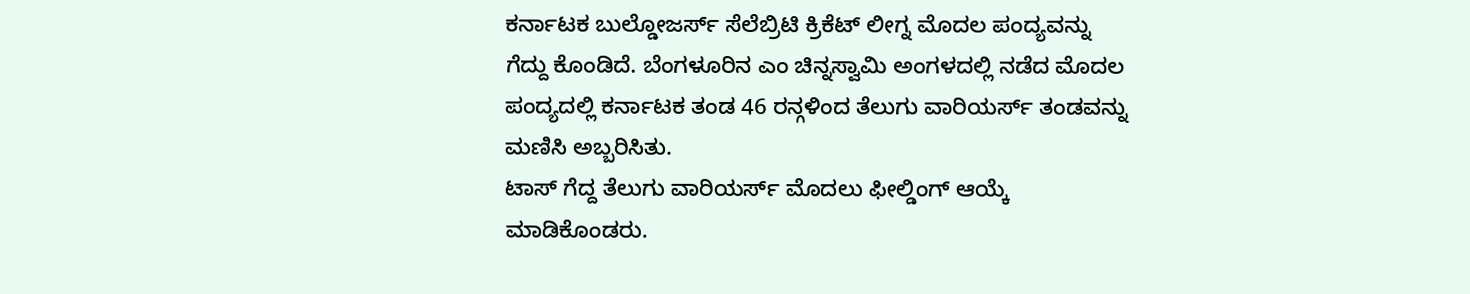ಕರ್ನಾಟಕ ಬುಲ್ಡೋಜರ್ಸ್ ಸೆಲೆಬ್ರಿಟಿ ಕ್ರಿಕೆಟ್ ಲೀಗ್ನ ಮೊದಲ ಪಂದ್ಯವನ್ನು ಗೆದ್ದು ಕೊಂಡಿದೆ. ಬೆಂಗಳೂರಿನ ಎಂ ಚಿನ್ನಸ್ವಾಮಿ ಅಂಗಳದಲ್ಲಿ ನಡೆದ ಮೊದಲ ಪಂದ್ಯದಲ್ಲಿ ಕರ್ನಾಟಕ ತಂಡ 46 ರನ್ಗಳಿಂದ ತೆಲುಗು ವಾರಿಯರ್ಸ್ ತಂಡವನ್ನು ಮಣಿಸಿ ಅಬ್ಬರಿಸಿತು.
ಟಾಸ್ ಗೆದ್ದ ತೆಲುಗು ವಾರಿಯರ್ಸ್ ಮೊದಲು ಫೀಲ್ಡಿಂಗ್ ಆಯ್ಕೆ ಮಾಡಿಕೊಂಡರು.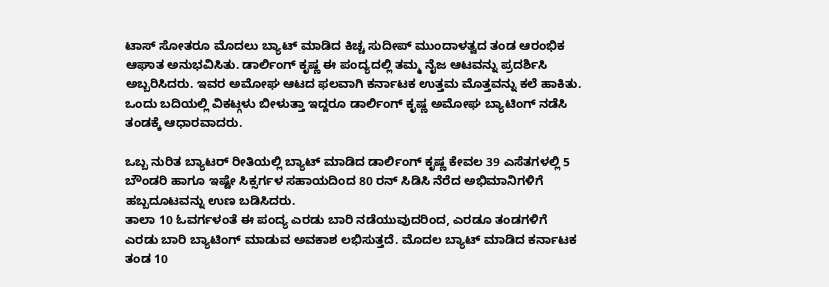ಟಾಸ್ ಸೋತರೂ ಮೊದಲು ಬ್ಯಾಟ್ ಮಾಡಿದ ಕಿಚ್ಚ ಸುದೀಪ್ ಮುಂದಾಳತ್ವದ ತಂಡ ಆರಂಭಿಕ ಆಘಾತ ಅನುಭವಿಸಿತು. ಡಾರ್ಲಿಂಗ್ ಕೃಷ್ಣ ಈ ಪಂದ್ಯದಲ್ಲಿ ತಮ್ಮ ನೈಜ ಆಟವನ್ನು ಪ್ರದರ್ಶಿಸಿ ಅಬ್ಬರಿಸಿದರು. ಇವರ ಅಮೋಘ ಆಟದ ಫಲವಾಗಿ ಕರ್ನಾಟಕ ಉತ್ತಮ ಮೊತ್ತವನ್ನು ಕಲೆ ಹಾಕಿತು. ಒಂದು ಬದಿಯಲ್ಲಿ ವಿಕಟ್ಗಳು ಬೀಳುತ್ತಾ ಇದ್ದರೂ ಡಾರ್ಲಿಂಗ್ ಕೃಷ್ಣ ಅಮೋಘ ಬ್ಯಾಟಿಂಗ್ ನಡೆಸಿ ತಂಡಕ್ಕೆ ಆಧಾರವಾದರು.

ಒಬ್ಬ ನುರಿತ ಬ್ಯಾಟರ್ ರೀತಿಯಲ್ಲಿ ಬ್ಯಾಟ್ ಮಾಡಿದ ಡಾರ್ಲಿಂಗ್ ಕೃಷ್ಣ ಕೇವಲ 39 ಎಸೆತಗಳಲ್ಲಿ 5 ಬೌಂಡರಿ ಹಾಗೂ ಇಷ್ಟೇ ಸಿಕ್ಸರ್ಗಳ ಸಹಾಯದಿಂದ 80 ರನ್ ಸಿಡಿಸಿ ನೆರೆದ ಅಭಿಮಾನಿಗಳಿಗೆ ಹಬ್ಬದೂಟವನ್ನು ಉಣ ಬಡಿಸಿದರು.
ತಾಲಾ 10 ಓವರ್ಗಳಂತೆ ಈ ಪಂದ್ಯ ಎರಡು ಬಾರಿ ನಡೆಯುವುದರಿಂದ, ಎರಡೂ ತಂಡಗಳಿಗೆ ಎರಡು ಬಾರಿ ಬ್ಯಾಟಿಂಗ್ ಮಾಡುವ ಅವಕಾಶ ಲಭಿಸುತ್ತದೆ. ಮೊದಲ ಬ್ಯಾಟ್ ಮಾಡಿದ ಕರ್ನಾಟಕ ತಂಡ 10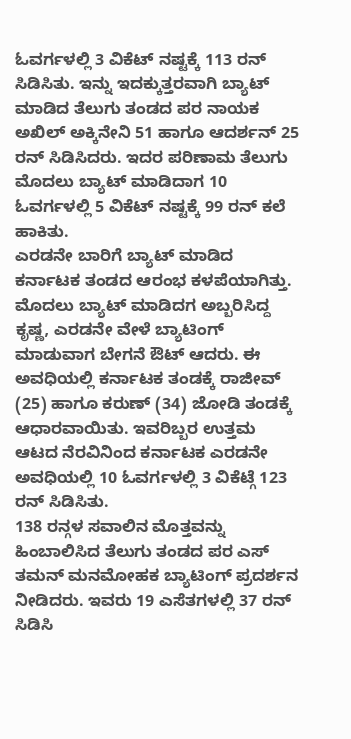ಓವರ್ಗಳಲ್ಲಿ 3 ವಿಕೆಟ್ ನಷ್ಟಕ್ಕೆ 113 ರನ್ ಸಿಡಿಸಿತು. ಇನ್ನು ಇದಕ್ಕುತ್ತರವಾಗಿ ಬ್ಯಾಟ್ ಮಾಡಿದ ತೆಲುಗು ತಂಡದ ಪರ ನಾಯಕ ಅಖಿಲ್ ಅಕ್ಕಿನೇನಿ 51 ಹಾಗೂ ಆದರ್ಶನ್ 25 ರನ್ ಸಿಡಿಸಿದರು. ಇದರ ಪರಿಣಾಮ ತೆಲುಗು ಮೊದಲು ಬ್ಯಾಟ್ ಮಾಡಿದಾಗ 10 ಓವರ್ಗಳಲ್ಲಿ 5 ವಿಕೆಟ್ ನಷ್ಟಕ್ಕೆ 99 ರನ್ ಕಲೆ ಹಾಕಿತು.
ಎರಡನೇ ಬಾರಿಗೆ ಬ್ಯಾಟ್ ಮಾಡಿದ ಕರ್ನಾಟಕ ತಂಡದ ಆರಂಭ ಕಳಪೆಯಾಗಿತ್ತು. ಮೊದಲು ಬ್ಯಾಟ್ ಮಾಡಿದಗ ಅಬ್ಬರಿಸಿದ್ದ ಕೃಷ್ಣ, ಎರಡನೇ ವೇಳೆ ಬ್ಯಾಟಿಂಗ್ ಮಾಡುವಾಗ ಬೇಗನೆ ಔಟ್ ಆದರು. ಈ ಅವಧಿಯಲ್ಲಿ ಕರ್ನಾಟಕ ತಂಡಕ್ಕೆ ರಾಜೀವ್ (25) ಹಾಗೂ ಕರುಣ್ (34) ಜೋಡಿ ತಂಡಕ್ಕೆ ಆಧಾರವಾಯಿತು. ಇವರಿಬ್ಬರ ಉತ್ತಮ ಆಟದ ನೆರವಿನಿಂದ ಕರ್ನಾಟಕ ಎರಡನೇ ಅವಧಿಯಲ್ಲಿ 10 ಓವರ್ಗಳಲ್ಲಿ 3 ವಿಕೆಟ್ಗೆ 123 ರನ್ ಸಿಡಿಸಿತು.
138 ರನ್ಗಳ ಸವಾಲಿನ ಮೊತ್ತವನ್ನು ಹಿಂಬಾಲಿಸಿದ ತೆಲುಗು ತಂಡದ ಪರ ಎಸ್ ತಮನ್ ಮನಮೋಹಕ ಬ್ಯಾಟಿಂಗ್ ಪ್ರದರ್ಶನ ನೀಡಿದರು. ಇವರು 19 ಎಸೆತಗಳಲ್ಲಿ 37 ರನ್ ಸಿಡಿಸಿ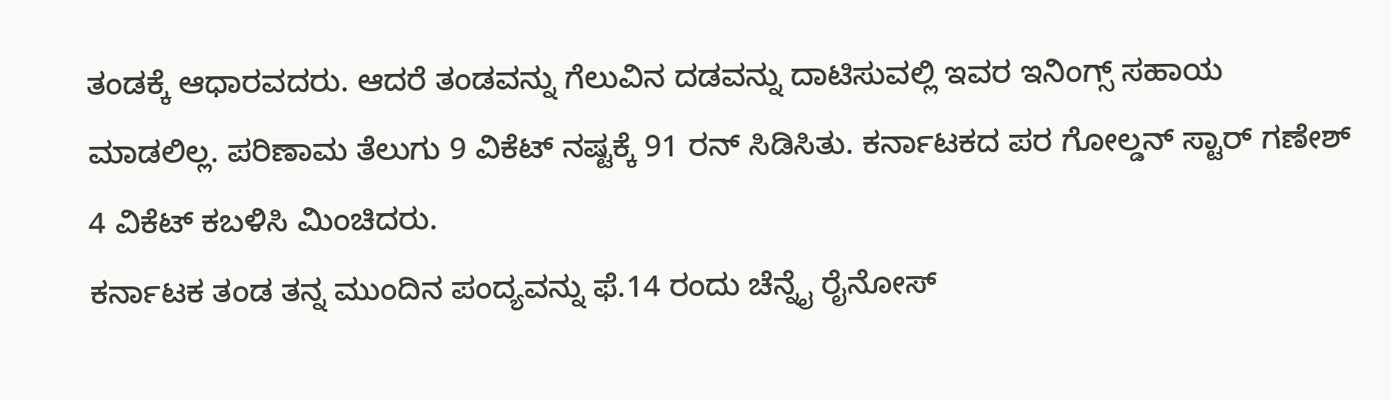ತಂಡಕ್ಕೆ ಆಧಾರವದರು. ಆದರೆ ತಂಡವನ್ನು ಗೆಲುವಿನ ದಡವನ್ನು ದಾಟಿಸುವಲ್ಲಿ ಇವರ ಇನಿಂಗ್ಸ್ ಸಹಾಯ ಮಾಡಲಿಲ್ಲ. ಪರಿಣಾಮ ತೆಲುಗು 9 ವಿಕೆಟ್ ನಷ್ಟಕ್ಕೆ 91 ರನ್ ಸಿಡಿಸಿತು. ಕರ್ನಾಟಕದ ಪರ ಗೋಲ್ಡನ್ ಸ್ಟಾರ್ ಗಣೇಶ್ 4 ವಿಕೆಟ್ ಕಬಳಿಸಿ ಮಿಂಚಿದರು.
ಕರ್ನಾಟಕ ತಂಡ ತನ್ನ ಮುಂದಿನ ಪಂದ್ಯವನ್ನು ಫೆ.14 ರಂದು ಚೆನ್ನೈ ರೈನೋಸ್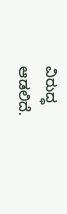ವಿರುದ್ಧ ಆಡಲಿದೆ.